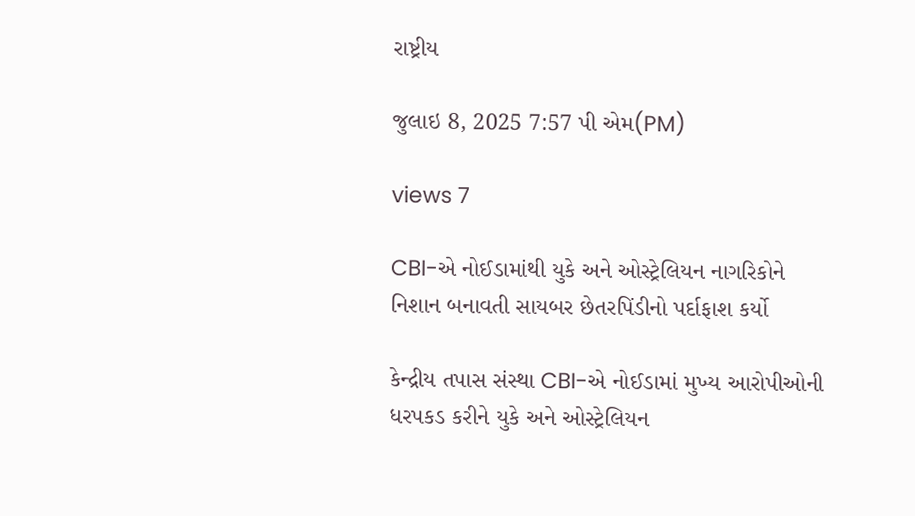રાષ્ટ્રીય

જુલાઇ 8, 2025 7:57 પી એમ(PM)

views 7

CBI-એ નોઈડામાંથી યુકે અને ઓસ્ટ્રેલિયન નાગરિકોને નિશાન બનાવતી સાયબર છેતરપિંડીનો પર્દાફાશ કર્યો

કેન્દ્રીય તપાસ સંસ્થા CBI-એ નોઈડામાં મુખ્ય આરોપીઓની ધરપકડ કરીને યુકે અને ઓસ્ટ્રેલિયન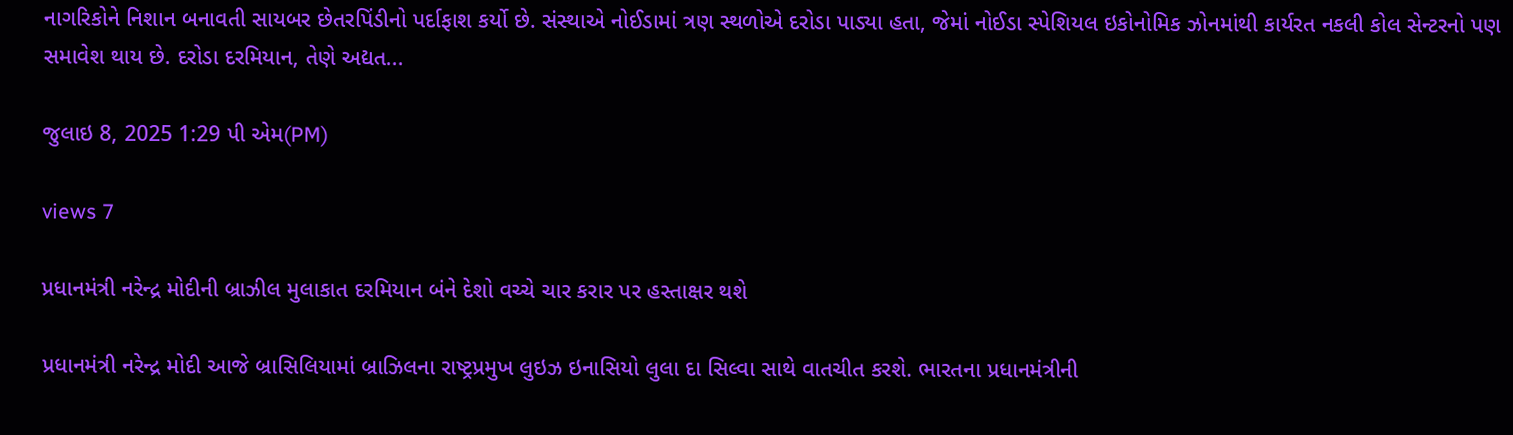નાગરિકોને નિશાન બનાવતી સાયબર છેતરપિંડીનો પર્દાફાશ કર્યો છે. સંસ્થાએ નોઈડામાં ત્રણ સ્થળોએ દરોડા પાડ્યા હતા, જેમાં નોઈડા સ્પેશિયલ ઇકોનોમિક ઝોનમાંથી કાર્યરત નકલી કોલ સેન્ટરનો પણ સમાવેશ થાય છે. દરોડા દરમિયાન, તેણે અદ્યત...

જુલાઇ 8, 2025 1:29 પી એમ(PM)

views 7

પ્રધાનમંત્રી નરેન્દ્ર મોદીની બ્રાઝીલ મુલાકાત દરમિયાન બંને દેશો વચ્ચે ચાર કરાર પર હસ્તાક્ષર થશે

પ્રધાનમંત્રી નરેન્દ્ર મોદી આજે બ્રાસિલિયામાં બ્રાઝિલના રાષ્ટ્રપ્રમુખ લુઇઝ ઇનાસિયો લુલા દા સિલ્વા સાથે વાતચીત કરશે. ભારતના પ્રધાનમંત્રીની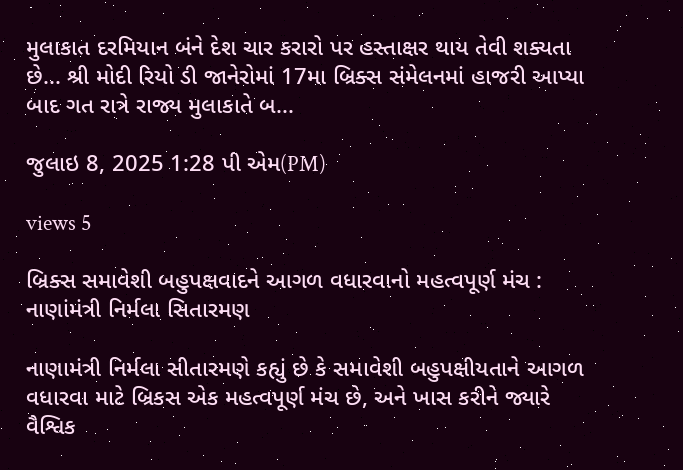મુલાકાત દરમિયાન બંને દેશ ચાર કરારો પર હસ્તાક્ષર થાય તેવી શક્યતા છે... શ્રી મોદી રિયો ડી જાનેરોમાં 17મા બ્રિક્સ સંમેલનમાં હાજરી આપ્યા બાદ ગત રાત્રે રાજ્ય મુલાકાતે બ...

જુલાઇ 8, 2025 1:28 પી એમ(PM)

views 5

બ્રિક્સ સમાવેશી બહુપક્ષવાદને આગળ વધારવાનો મહત્વપૂર્ણ મંચ : નાણાંમંત્રી નિર્મલા સિતારમણ

નાણામંત્રી નિર્મલા સીતારમણે કહ્યું છે કે સમાવેશી બહુપક્ષીયતાને આગળ વધારવા માટે બ્રિકસ એક મહત્વપૂર્ણ મંચ છે, અને ખાસ કરીને જ્યારે વૈશ્વિક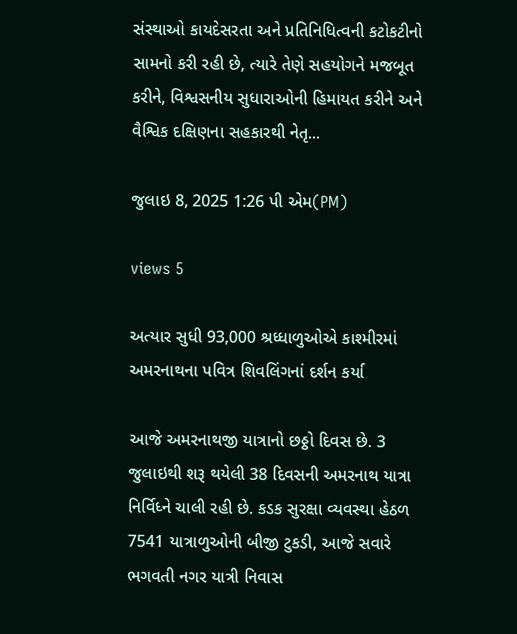સંસ્થાઓ કાયદેસરતા અને પ્રતિનિધિત્વની કટોકટીનો સામનો કરી રહી છે, ત્યારે તેણે સહયોગને મજબૂત કરીને, વિશ્વસનીય સુધારાઓની હિમાયત કરીને અને વૈશ્વિક દક્ષિણના સહકારથી નેતૃ...

જુલાઇ 8, 2025 1:26 પી એમ(PM)

views 5

અત્યાર સુધી 93,000 શ્રધ્ધાળુઓએ કાશ્મીરમાં અમરનાથના પવિત્ર શિવલિંગનાં દર્શન કર્યા

આજે અમરનાથજી યાત્રાનો છઠ્ઠો દિવસ છે. 3 જુલાઇથી શરૂ થયેલી 38 દિવસની અમરનાથ યાત્રા નિર્વિધ્ને ચાલી રહી છે. કડક સુરક્ષા વ્યવસ્થા હેઠળ 7541 યાત્રાળુઓની બીજી ટુકડી, આજે સવારે ભગવતી નગર યાત્રી નિવાસ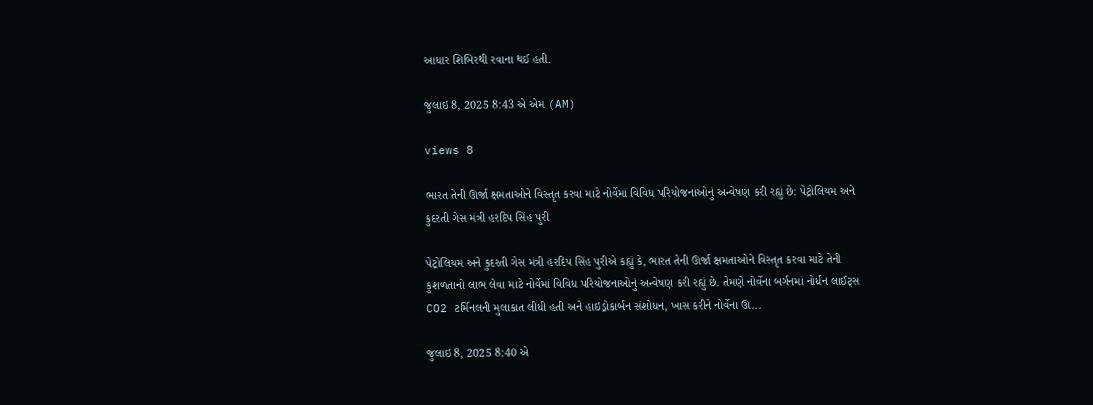આધાર શિબિરથી રવાના થઈ હતી.

જુલાઇ 8, 2025 8:43 એ એમ (AM)

views 8

ભારત તેની ઊર્જા ક્ષમતાઓને વિસ્તૃત કરવા માટે નોર્વેમાં વિવિધ પરિયોજનાઓનું અન્વેષણ કરી રહ્યું છે: પેટ્રોલિયમ અને કુદરતી ગેસ મંત્રી હરદિપ સિંહ પુરી

પેટ્રોલિયમ અને કુદરતી ગેસ મંત્રી હરદિપ સિંહ પુરીએ કહ્યું કે, ભારત તેની ઊર્જા ક્ષમતાઓને વિસ્તૃત કરવા માટે તેની કુશળતાનો લાભ લેવા માટે નોર્વેમાં વિવિધ પરિયોજનાઓનું અન્વેષણ કરી રહ્યું છે. તેમણે નોર્વેના બર્ગનમાં નોર્ધન લાઈટ્સ CO2 ટર્મિનલની મુલાકાત લીધી હતી અને હાઇડ્રોકાર્બન સંશોધન, ખાસ કરીને નોર્વેના ઊ...

જુલાઇ 8, 2025 8:40 એ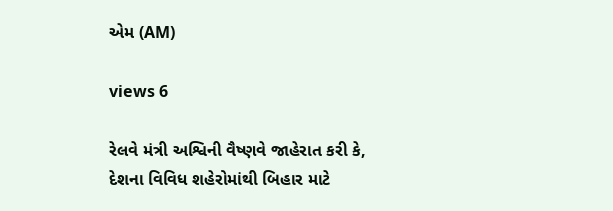એમ (AM)

views 6

રેલવે મંત્રી અશ્વિની વૈષ્ણવે જાહેરાત કરી કે, દેશના વિવિધ શહેરોમાંથી બિહાર માટે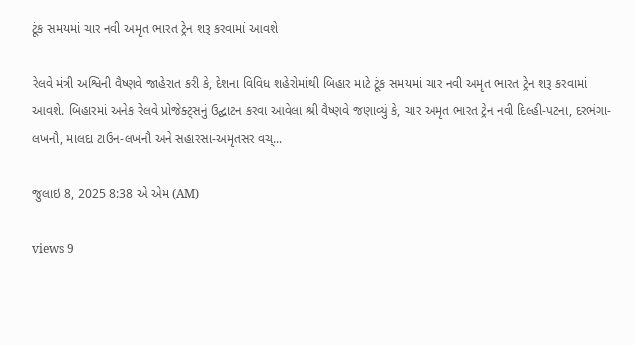ટૂંક સમયમાં ચાર નવી અમૃત ભારત ટ્રેન શરૂ કરવામાં આવશે

રેલવે મંત્રી અશ્વિની વૈષ્ણવે જાહેરાત કરી કે, દેશના વિવિધ શહેરોમાંથી બિહાર માટે ટૂંક સમયમાં ચાર નવી અમૃત ભારત ટ્રેન શરૂ કરવામાં આવશે. બિહારમાં અનેક રેલવે પ્રોજેક્ટ્સનું ઉદ્ઘાટન કરવા આવેલા શ્રી વૈષ્ણવે જણાવ્યું કે, ચાર અમૃત ભારત ટ્રેન નવી દિલ્હી-પટના, દરભંગા-લખનૌ, માલદા ટાઉન-લખનૌ અને સહારસા-અમૃતસર વચ્...

જુલાઇ 8, 2025 8:38 એ એમ (AM)

views 9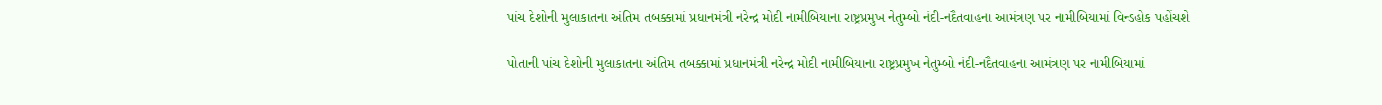પાંચ દેશોની મુલાકાતના અંતિમ તબક્કામાં પ્રધાનમંત્રી નરેન્દ્ર મોદી નામીબિયાના રાષ્ટ્રપ્રમુખ નેતુમ્બો નંદી-નદૈતવાહના આમંત્રણ પર નામીબિયામાં વિન્ડહોક પહોંચશે

પોતાની પાંચ દેશોની મુલાકાતના અંતિમ તબક્કામાં પ્રધાનમંત્રી નરેન્દ્ર મોદી નામીબિયાના રાષ્ટ્રપ્રમુખ નેતુમ્બો નંદી-નદૈતવાહના આમંત્રણ પર નામીબિયામાં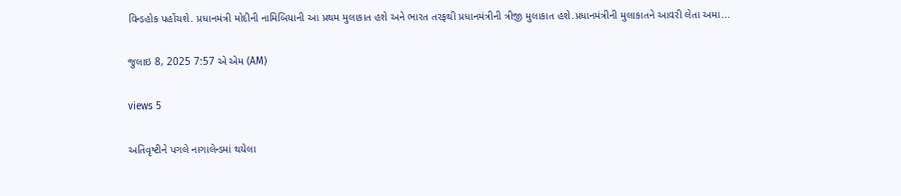વિન્ડહોક પહોંચશે. પ્રધાનમંત્રી મોદીની નામિબિયાની આ પ્રથમ મુલાકાત હશે અને ભારત તરફથી પ્રધાનમંત્રીની ત્રીજી મુલાકાત હશે.પ્રધાનમંત્રીની મુલાકાતને આવરી લેતા અમા...

જુલાઇ 8, 2025 7:57 એ એમ (AM)

views 5

અતિવૃષ્ટીને પગલે નાગાલેન્ડમાં થયેલા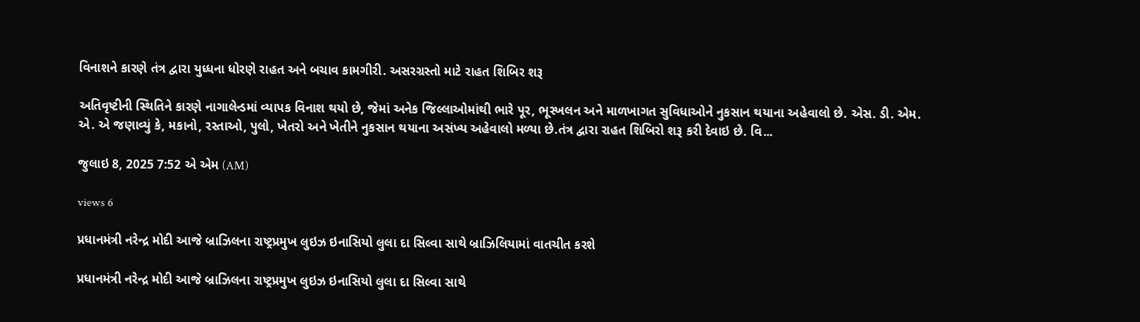વિનાશને કારણે તંત્ર દ્વારા યુધ્ધના ધોરણે રાહત અને બચાવ કામગીરી. અસરગ્રસ્તો માટે રાહત શિબિર શરૂ

અતિવૃષ્ટીની સ્થિતિને કારણે નાગાલેન્ડમાં વ્યાપક વિનાશ થયો છે, જેમાં અનેક જિલ્લાઓમાંથી ભારે પૂર, ભૂસ્ખલન અને માળખાગત સુવિધાઓને નુકસાન થયાના અહેવાલો છે. એસ. ડી. એમ. એ. એ જણાવ્યું કે, મકાનો, રસ્તાઓ, પુલો, ખેતરો અને ખેતીને નુકસાન થયાના અસંખ્ય અહેવાલો મળ્યા છે.તંત્ર દ્વારા રાહત શિબિરો શરૂ કરી દેવાઇ છે. વિ...

જુલાઇ 8, 2025 7:52 એ એમ (AM)

views 6

પ્રધાનમંત્રી નરેન્દ્ર મોદી આજે બ્રાઝિલના રાષ્ટ્રપ્રમુખ લુઇઝ ઇનાસિયો લુલા દા સિલ્વા સાથે બ્રાઝિલિયામાં વાતચીત કરશે

પ્રધાનમંત્રી નરેન્દ્ર મોદી આજે બ્રાઝિલના રાષ્ટ્રપ્રમુખ લુઇઝ ઇનાસિયો લુલા દા સિલ્વા સાથે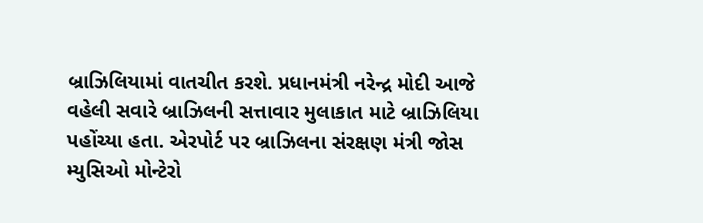બ્રાઝિલિયામાં વાતચીત કરશે. પ્રધાનમંત્રી નરેન્દ્ર મોદી આજે વહેલી સવારે બ્રાઝિલની સત્તાવાર મુલાકાત માટે બ્રાઝિલિયા પહોંચ્યા હતા. એરપોર્ટ પર બ્રાઝિલના સંરક્ષણ મંત્રી જોસ મ્યુસિઓ મોન્ટેરો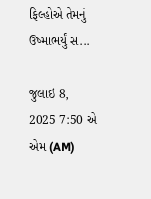ફિલ્હોએ તેમનું ઉષ્માભર્યું સ...

જુલાઇ 8, 2025 7:50 એ એમ (AM)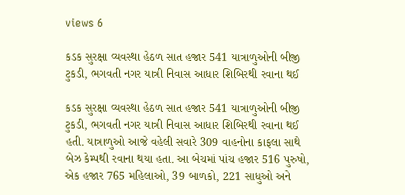views 6

કડક સુરક્ષા વ્યવસ્થા હેઠળ સાત હજાર 541 યાત્રાળુઓની બીજી ટુકડી, ભગવતી નગર યાત્રી નિવાસ આધાર શિબિરથી રવાના થઈ

કડક સુરક્ષા વ્યવસ્થા હેઠળ સાત હજાર 541 યાત્રાળુઓની બીજી ટુકડી, ભગવતી નગર યાત્રી નિવાસ આધાર શિબિરથી રવાના થઈ હતી. યાત્રાળુઓ આજે વહેલી સવારે 309 વાહનોના કાફલા સાથે બેઝ કેમ્પથી રવાના થયા હતા. આ બેચમાં પાંચ હજાર 516 પુરુષો, એક હજાર 765 મહિલાઓ, 39 બાળકો, 221 સાધુઓ અને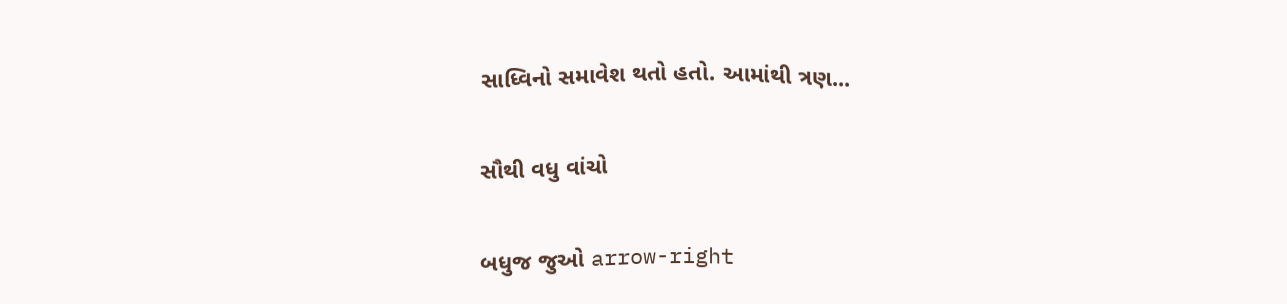સાધ્વિનો સમાવેશ થતો હતો. આમાંથી ત્રણ...

સૌથી વધુ વાંચો

બધુજ જુઓ arrow-right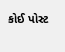કોઈ પોસ્ટ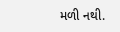મળી નથી.